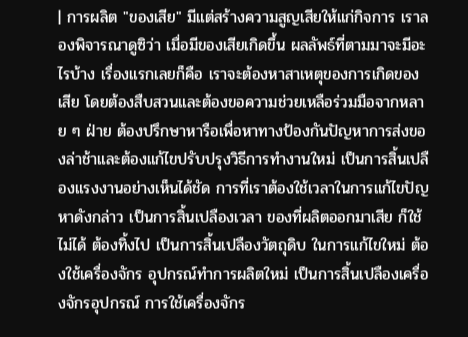| การผลิต "ของเสีย" มีแต่สร้างความสูญเสียให้แก่กิจการ เราลองพิจารณาดูซิว่า เมื่อมีของเสียเกิดขึ้น ผลลัพธ์ที่ตามมาจะมีอะไรบ้าง เรื่องแรกเลยก็คือ เราจะต้องหาสาเหตุของการเกิดของเสีย โดยต้องสืบสวนและต้องขอความช่วยเหลือร่วมมือจากหลาย ๆ ฝ่าย ต้องปรึกษาหารือเพื่อหาทางป้องกันปัญหาการส่งของล่าช้าและต้องแก้ไขปรับปรุงวิธีการทำงานใหม่ เป็นการสิ้นเปลืองแรงงานอย่างเห็นได้ชัด การที่เราต้องใช้เวลาในการแก้ไขปัญหาดังกล่าว เป็นการสิ้นเปลืองเวลา ของที่ผลิตออกมาเสีย ก็ใช้ไม่ได้ ต้องทิ้งไป เป็นการสิ้นเปลืองวัตถุดิบ ในการแก้ไขใหม่ ต้องใช้เครื่องจักร อุปกรณ์ทำการผลิตใหม่ เป็นการสิ้นเปลืองเครื่องจักรอุปกรณ์ การใช้เครื่องจักร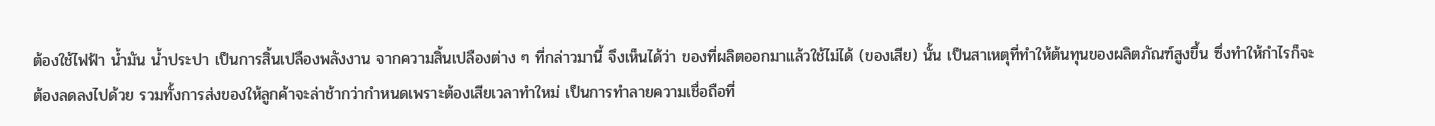ต้องใช้ไฟฟ้า น้ำมัน น้ำประปา เป็นการสิ้นเปลืองพลังงาน จากความสิ้นเปลืองต่าง ๆ ที่กล่าวมานี้ จึงเห็นได้ว่า ของที่ผลิตออกมาแล้วใช้ไม่ได้ (ของเสีย) นั้น เป็นสาเหตุที่ทำให้ต้นทุนของผลิตภัณฑ์สูงขึ้น ซึ่งทำให้กำไรก็จะต้องลดลงไปด้วย รวมทั้งการส่งของให้ลูกค้าจะล่าช้ากว่ากำหนดเพราะต้องเสียเวลาทำใหม่ เป็นการทำลายความเชื่อถือที่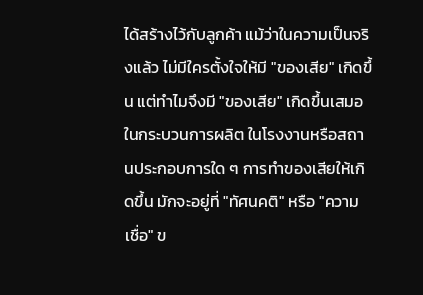ได้สร้างไว้กับลูกค้า แม้ว่าในความเป็นจริงแล้ว ไม่มีใครตั้งใจให้มี "ของเสีย" เกิดขึ้น แต่ทำไมจึงมี "ของเสีย" เกิดขึ้นเสมอในกระบวนการผลิต ในโรงงานหรือสถานประกอบการใด ๆ การทำของเสียให้เกิดขึ้น มักจะอยู่ที่ "ทัศนคติ" หรือ "ความเชื่อ" ข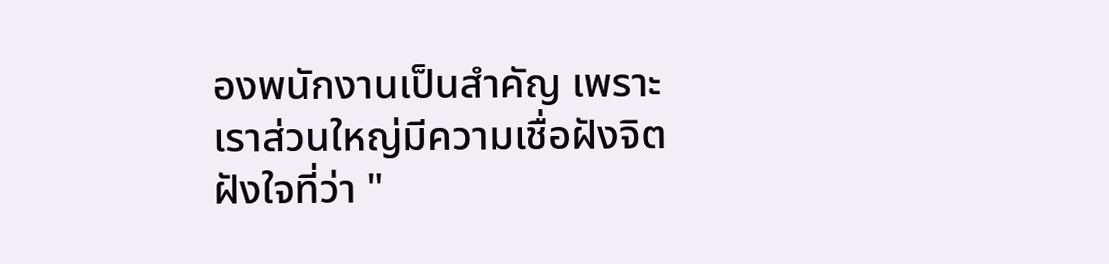องพนักงานเป็นสำคัญ เพราะเราส่วนใหญ่มีความเชื่อฝังจิตฝังใจที่ว่า "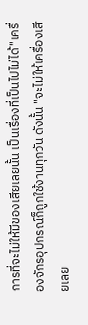การที่จะไม่ให้มีของเสียเลยนั้น เป็นเรื่องที่เป็นไปไม่ได้"เครื่องจักรอุปกรณ์ก็ถูกใช้งานทุกวัน ดังนั้น "จะไม่ให้เครื่องเสียเลย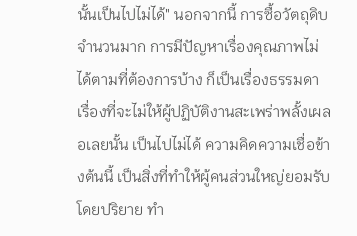นั้นเป็นไปไม่ได้" นอกจากนี้ การซื้อวัตถุดิบจำนวนมาก การมีปัญหาเรื่องคุณภาพไม่ได้ตามที่ต้องการบ้าง ก็เป็นเรื่องธรรมดา เรื่องที่จะไม่ให้ผู้ปฏิบัติงานสะเพร่าพลั้งเผลอเลยนั้น เป็นไปไม่ได้ ความคิดความเชื่อข้างต้นนี้ เป็นสิ่งที่ทำให้ผู้คนส่วนใหญ่ยอมรับโดยปริยาย ทำ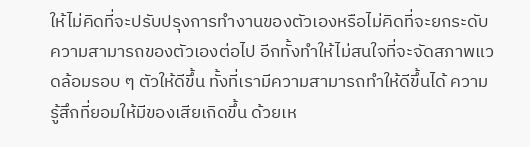ให้ไม่คิดที่จะปรับปรุงการทำงานของตัวเองหรือไม่คิดที่จะยกระดับความสามารถของตัวเองต่อไป อีกทั้งทำให้ไม่สนใจที่จะจัดสภาพแวดล้อมรอบ ๆ ตัวให้ดีขึ้น ทั้งที่เรามีความสามารถทำให้ดีขึ้นได้ ความรู้สึกที่ยอมให้มีของเสียเกิดขึ้น ด้วยเห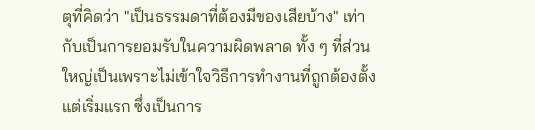ตุที่คิดว่า "เป็นธรรมดาที่ต้องมีของเสียบ้าง" เท่ากับเป็นการยอมรับในความผิดพลาด ทั้ง ๆ ที่ส่วนใหญ่เป็นเพราะไม่เข้าใจวิธีการทำงานที่ถูกต้องตั้งแต่เริ่มแรก ซึ่งเป็นการ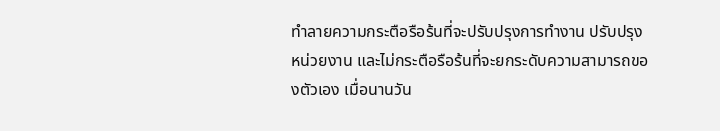ทำลายความกระตือรือร้นที่จะปรับปรุงการทำงาน ปรับปรุงหน่วยงาน และไม่กระตือรือร้นที่จะยกระดับความสามารถของตัวเอง เมื่อนานวัน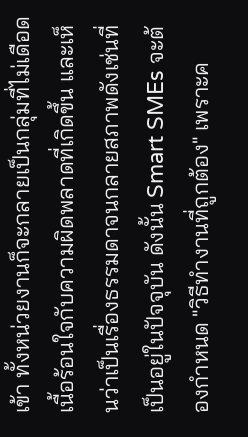เข้า ทั้งหน่วยงานก็จะกลายเป็นกลุ่มที่ไม่เดือดเนื้อร้อนใจกับความผิดพลาดที่เกิดขึ้น และเห็นว่าเป็นเรื่องธรรมดาจนกลายสภาพดังเช่นที่เป็นอยู่ในปัจจุบัน ดังนั้น Smart SMEs จะต้องกำหนด "วิธีทำงานที่ถูกต้อง" เพราะค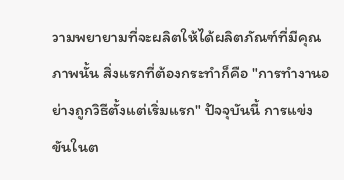วามพยายามที่จะผลิตให้ได้ผลิตภัณฑ์ที่มีคุณภาพนั้น สิ่งแรกที่ต้องกระทำก็คือ "การทำงานอย่างถูกวิธีตั้งแต่เริ่มแรก" ปัจจุบันนี้ การแข่งขันในต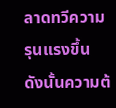ลาดทวีความรุนแรงขึ้น ดังนั้นความต้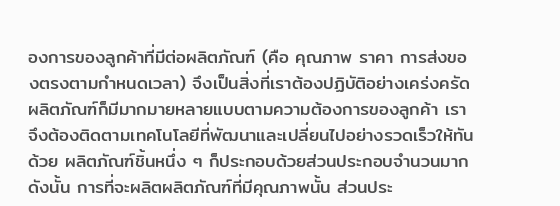องการของลูกค้าที่มีต่อผลิตภัณฑ์ (คือ คุณภาพ ราคา การส่งของตรงตามกำหนดเวลา) จึงเป็นสิ่งที่เราต้องปฏิบัติอย่างเคร่งครัดผลิตภัณฑ์ก็มีมากมายหลายแบบตามความต้องการของลูกค้า เราจึงต้องติดตามเทคโนโลยีที่พัฒนาและเปลี่ยนไปอย่างรวดเร็วให้ทันด้วย ผลิตภัณฑ์ชิ้นหนึ่ง ๆ ก็ประกอบด้วยส่วนประกอบจำนวนมาก ดังนั้น การที่จะผลิตผลิตภัณฑ์ที่มีคุณภาพนั้น ส่วนประ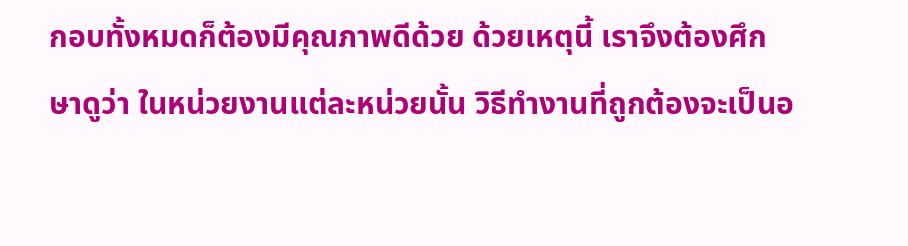กอบทั้งหมดก็ต้องมีคุณภาพดีด้วย ด้วยเหตุนี้ เราจึงต้องศึกษาดูว่า ในหน่วยงานแต่ละหน่วยนั้น วิธีทำงานที่ถูกต้องจะเป็นอ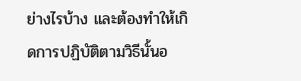ย่างไรบ้าง และต้องทำให้เกิดการปฏิบัติตามวิธีนั้นอ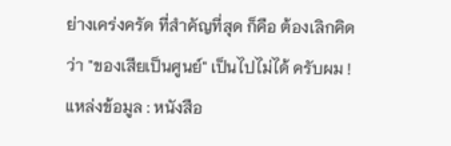ย่างเคร่งครัด ที่สำคัญที่สุด ก็คือ ต้องเลิกคิดว่า "ของเสียเป็นศูนย์" เป็นไปไม่ได้ ครับผม !
แหล่งข้อมูล : หนังสือ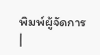พิมพ์ผู้จัดการ
|